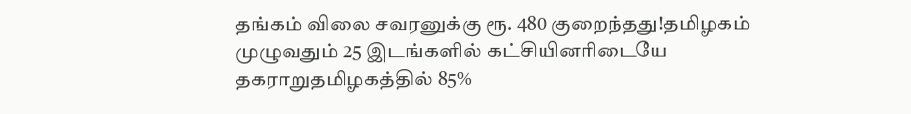தங்கம் விலை சவரனுக்கு ரூ. 480 குறைந்தது!தமிழகம் முழுவதும் 25 இடங்களில் கட்சியினரிடையே தகராறுதமிழகத்தில் 85%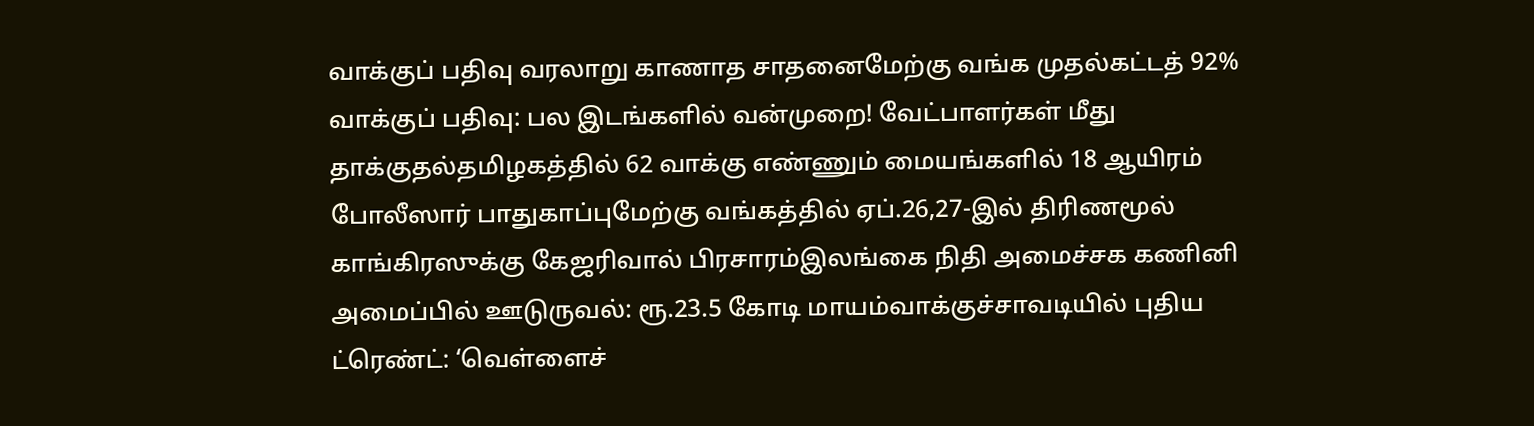வாக்குப் பதிவு வரலாறு காணாத சாதனைமேற்கு வங்க முதல்கட்டத் 92% வாக்குப் பதிவு: பல இடங்களில் வன்முறை! வேட்பாளர்கள் மீது தாக்குதல்தமிழகத்தில் 62 வாக்கு எண்ணும் மையங்களில் 18 ஆயிரம் போலீஸார் பாதுகாப்புமேற்கு வங்கத்தில் ஏப்.26,27-இல் திரிணமூல் காங்கிரஸுக்கு கேஜரிவால் பிரசாரம்இலங்கை நிதி அமைச்சக கணினி அமைப்பில் ஊடுருவல்: ரூ.23.5 கோடி மாயம்வாக்குச்சாவடியில் புதிய ட்ரெண்ட்: ‘வெள்ளைச்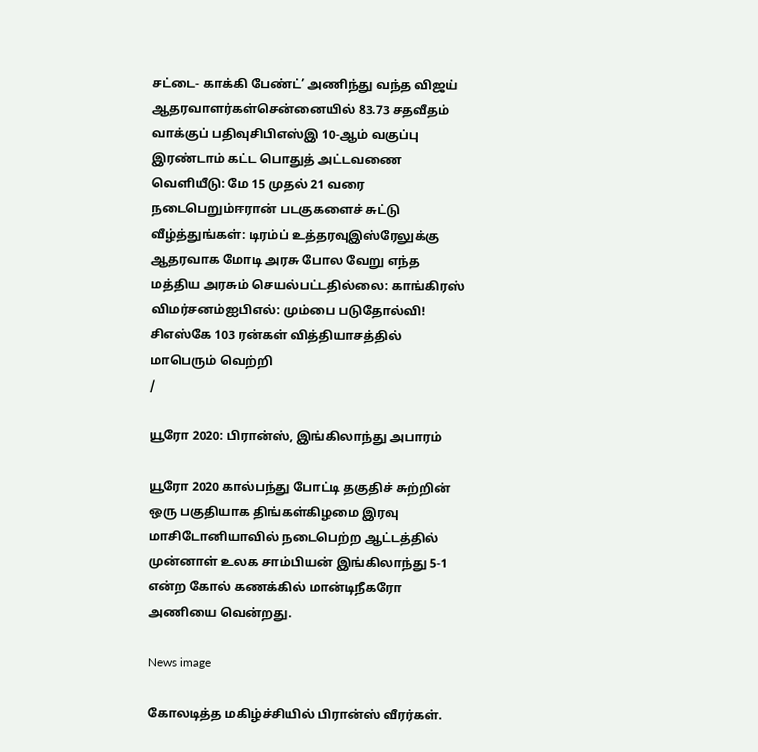சட்டை- காக்கி பேண்ட்’ அணிந்து வந்த விஜய் ஆதரவாளர்கள்சென்னையில் 83.73 சதவீதம் வாக்குப் பதிவுசிபிஎஸ்இ 10-ஆம் வகுப்பு இரண்டாம் கட்ட பொதுத் அட்டவணை வெளியீடு: மே 15 முதல் 21 வரை நடைபெறும்ஈரான் படகுகளைச் சுட்டு வீழ்த்துங்கள்: டிரம்ப் உத்தரவுஇஸ்ரேலுக்கு ஆதரவாக மோடி அரசு போல வேறு எந்த மத்திய அரசும் செயல்பட்டதில்லை: காங்கிரஸ் விமர்சனம்ஐபிஎல்: மும்பை படுதோல்வி! சிஎஸ்கே 103 ரன்கள் வித்தியாசத்தில் மாபெரும் வெற்றி
/

யூரோ 2020: பிரான்ஸ், இங்கிலாந்து அபாரம்

யூரோ 2020 கால்பந்து போட்டி தகுதிச் சுற்றின் ஒரு பகுதியாக திங்கள்கிழமை இரவு மாசிடோனியாவில் நடைபெற்ற ஆட்டத்தில் முன்னாள் உலக சாம்பியன் இங்கிலாந்து 5-1 என்ற கோல் கணக்கில் மான்டிநீகரோ அணியை வென்றது.

News image

கோலடித்த மகிழ்ச்சியில் பிரான்ஸ் வீரர்கள்.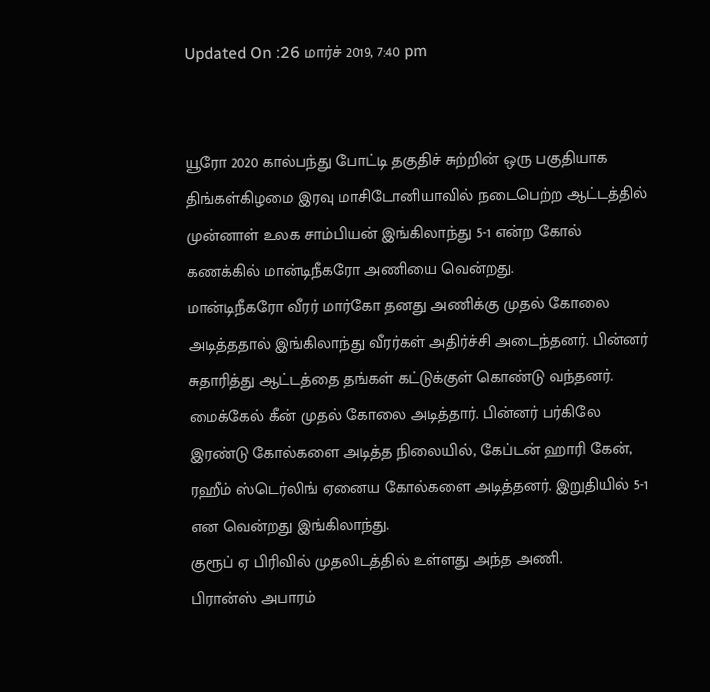Updated On :26 மார்ச் 2019, 7:40 pm


யூரோ 2020 கால்பந்து போட்டி தகுதிச் சுற்றின் ஒரு பகுதியாக திங்கள்கிழமை இரவு மாசிடோனியாவில் நடைபெற்ற ஆட்டத்தில் முன்னாள் உலக சாம்பியன் இங்கிலாந்து 5-1 என்ற கோல் கணக்கில் மான்டிநீகரோ அணியை வென்றது.
மான்டிநீகரோ வீரர் மார்கோ தனது அணிக்கு முதல் கோலை அடித்ததால் இங்கிலாந்து வீரர்கள் அதிர்ச்சி அடைந்தனர். பின்னர் சுதாரித்து ஆட்டத்தை தங்கள் கட்டுக்குள் கொண்டு வந்தனர். மைக்கேல் கீன் முதல் கோலை அடித்தார். பின்னர் பர்கிலே இரண்டு கோல்களை அடித்த நிலையில், கேப்டன் ஹாரி கேன், ரஹீம் ஸ்டெர்லிங் ஏனைய கோல்களை அடித்தனர். இறுதியில் 5-1 என வென்றது இங்கிலாந்து.
குரூப் ஏ பிரிவில் முதலிடத்தில் உள்ளது அந்த அணி.
பிரான்ஸ் அபாரம்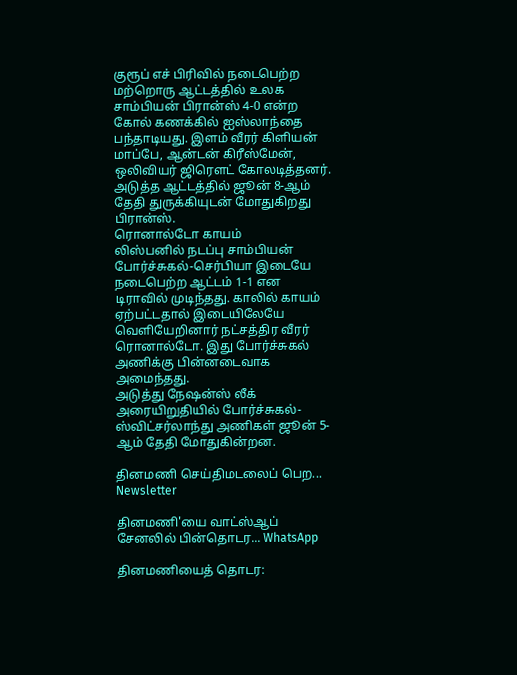குரூப் எச் பிரிவில் நடைபெற்ற மற்றொரு ஆட்டத்தில் உலக சாம்பியன் பிரான்ஸ் 4-0 என்ற கோல் கணக்கில் ஐஸ்லாந்தை பந்தாடியது. இளம் வீரர் கிளியன் மாப்பே, ஆன்டன் கிரீஸ்மேன், ஒலிவியர் ஜிரெளட் கோலடித்தனர்.
அடுத்த ஆட்டத்தில் ஜூன் 8-ஆம் தேதி துருக்கியுடன் மோதுகிறது பிரான்ஸ்.
ரொனால்டோ காயம்
லிஸ்பனில் நடப்பு சாம்பியன் போர்ச்சுகல்-செர்பியா இடையே நடைபெற்ற ஆட்டம் 1-1 என டிராவில் முடிந்தது. காலில் காயம் ஏற்பட்டதால் இடையிலேயே வெளியேறினார் நட்சத்திர வீரர் ரொனால்டோ. இது போர்ச்சுகல் அணிக்கு பின்னடைவாக அமைந்தது.
அடுத்து நேஷன்ஸ் லீக் அரையிறுதியில் போர்ச்சுகல்-ஸ்விட்சர்லாந்து அணிகள் ஜூன் 5-ஆம் தேதி மோதுகின்றன.

தினமணி செய்திமடலைப் பெற... Newsletter

தினமணி'யை வாட்ஸ்ஆப் சேனலில் பின்தொடர... WhatsApp

தினமணியைத் தொடர: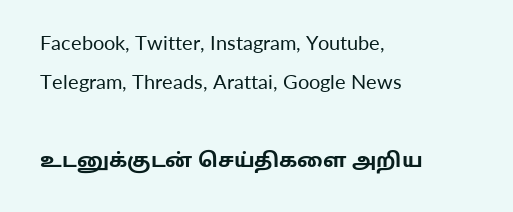Facebook, Twitter, Instagram, Youtube, Telegram, Threads, Arattai, Google News

உடனுக்குடன் செய்திகளை அறிய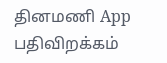தினமணி App பதிவிறக்கம்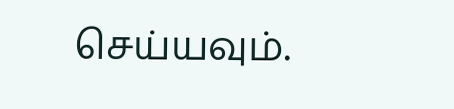செய்யவும்.